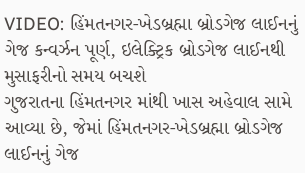VIDEO: હિંમતનગર-ખેડબ્રહ્મા બ્રોડગેજ લાઈનનું ગેજ કન્વર્ઝન પૂર્ણ, ઇલેક્ટ્રિક બ્રોડગેજ લાઈનથી મુસાફરીનો સમય બચશે
ગુજરાતના હિંમતનગર માંથી ખાસ અહેવાલ સામે આવ્યા છે, જેમાં હિંમતનગર-ખેડબ્રહ્મા બ્રોડગેજ લાઈનનું ગેજ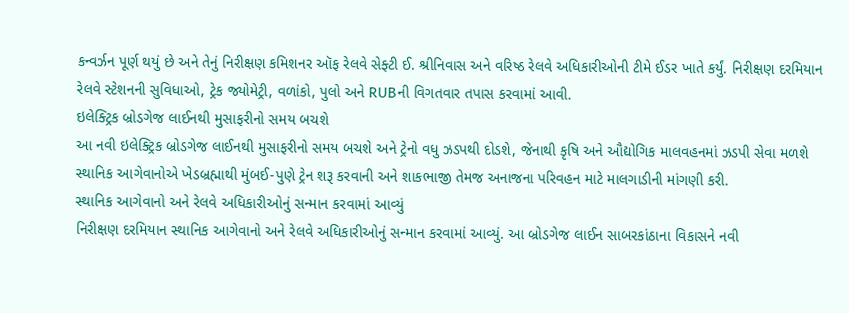કન્વર્ઝન પૂર્ણ થયું છે અને તેનું નિરીક્ષણ કમિશનર ઑફ રેલવે સેફ્ટી ઈ. શ્રીનિવાસ અને વરિષ્ઠ રેલવે અધિકારીઓની ટીમે ઈડર ખાતે કર્યું. નિરીક્ષણ દરમિયાન રેલવે સ્ટેશનની સુવિધાઓ, ટ્રેક જ્યોમેટ્રી, વળાંકો, પુલો અને RUBની વિગતવાર તપાસ કરવામાં આવી.
ઇલેક્ટ્રિક બ્રોડગેજ લાઈનથી મુસાફરીનો સમય બચશે
આ નવી ઇલેક્ટ્રિક બ્રોડગેજ લાઈનથી મુસાફરીનો સમય બચશે અને ટ્રેનો વધુ ઝડપથી દોડશે, જેનાથી કૃષિ અને ઔદ્યોગિક માલવહનમાં ઝડપી સેવા મળશે સ્થાનિક આગેવાનોએ ખેડબ્રહ્માથી મુંબઈ-પુણે ટ્રેન શરૂ કરવાની અને શાકભાજી તેમજ અનાજના પરિવહન માટે માલગાડીની માંગણી કરી.
સ્થાનિક આગેવાનો અને રેલવે અધિકારીઓનું સન્માન કરવામાં આવ્યું
નિરીક્ષણ દરમિયાન સ્થાનિક આગેવાનો અને રેલવે અધિકારીઓનું સન્માન કરવામાં આવ્યું. આ બ્રોડગેજ લાઈન સાબરકાંઠાના વિકાસને નવી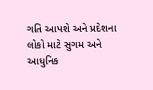ગતિ આપશે અને પ્રદેશના લોકો માટે સુગમ અને આધુનિક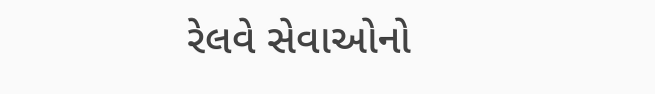રેલવે સેવાઓનો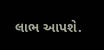લાભ આપશે.